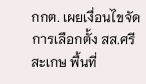กกต. เผยเงื่อนไขจัดการเลือกตั้ง สส.ศรีสะเกษ พื้นที่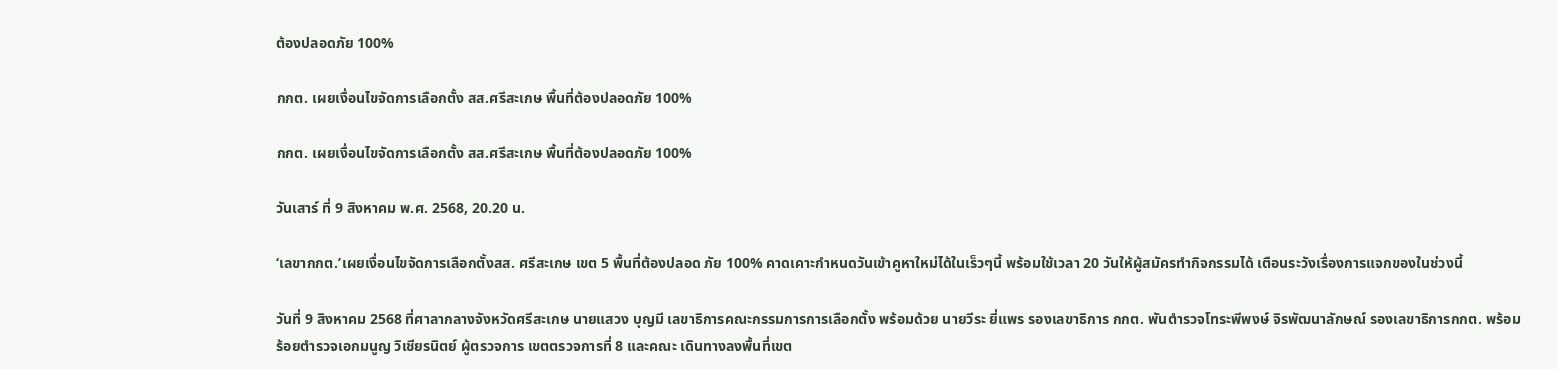ต้องปลอดภัย 100%

กกต. เผยเงื่อนไขจัดการเลือกตั้ง สส.ศรีสะเกษ พื้นที่ต้องปลอดภัย 100%

กกต. เผยเงื่อนไขจัดการเลือกตั้ง สส.ศรีสะเกษ พื้นที่ต้องปลอดภัย 100%

วันเสาร์ ที่ 9 สิงหาคม พ.ศ. 2568, 20.20 น.

‘เลขากกต.’เผยเงื่อนไขจัดการเลือกตั้งสส. ศรีสะเกษ เขต 5 พื้นที่ต้องปลอด ภัย 100% คาดเคาะกำหนดวันเข้าคูหาใหม่ได้ในเร็วๆนี้ พร้อมใช้เวลา 20 วันให้ผู้สมัครทำกิจกรรมได้ เตือนระวังเรื่องการแจกของในช่วงนี้

วันที่ 9 สิงหาคม 2568 ที่ศาลากลางจังหวัดศรีสะเกษ นายแสวง บุญมี เลขาธิการคณะกรรมการการเลือกตั้ง พร้อมด้วย นายวีระ ยี่แพร รองเลขาธิการ กกต. พันตำรวจโทระพีพงษ์ จิรพัฒนาลักษณ์ รองเลขาธิการกกต. พร้อม ร้อยตำรวจเอกมนูญ วิเชียรนิตย์ ผู้ตรวจการ เขตตรวจการที่ 8 และคณะ เดินทางลงพื้นที่เขต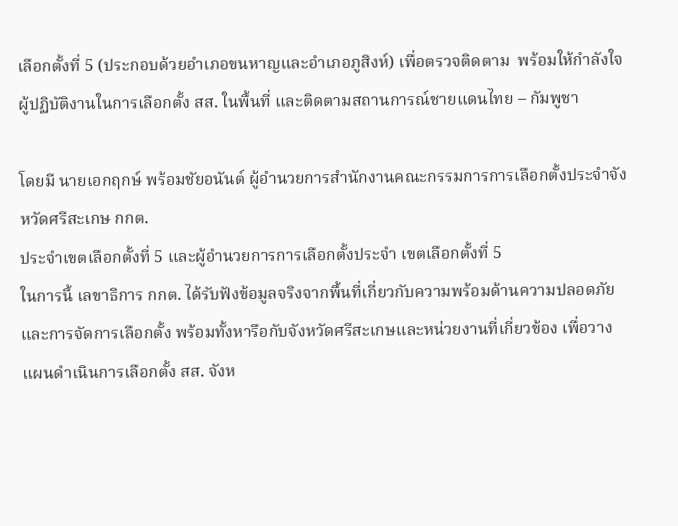เลือกตั้งที่ 5 (ประกอบด้วยอำเภอขนหาญและอำเภอภูสิงห์) เพื่อตรวจติดตาม  พร้อมให้กำลังใจผู้ปฏิบัติงานในการเลือกตั้ง สส. ในพื้นที่ และติดตามสถานการณ์ชายแดนไทย – กัมพูชา

โดยมี นายเอกฤกษ์ พร้อมชัยอนันต์ ผู้อำนวยการสำนักงานคณะกรรมการการเลือกตั้งประจำจังหวัดศรีสะเกษ กกต.
ประจำเขตเลือกตั้งที่ 5 และผู้อำนวยการการเลือกตั้งประจำ เขตเลือกตั้งที่ 5
ในการนี้ เลขาธิการ กกต. ได้รับฟังข้อมูลจริงจากพื้นที่เกี่ยวกับความพร้อมด้านความปลอดภัยและการจัดการเลือกตั้ง พร้อมทั้งหารือกับจังหวัดศรีสะเกษและหน่วยงานที่เกี่ยวข้อง เพื่อวางแผนดำเนินการเลือกตั้ง สส. จังห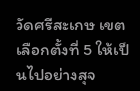วัดศรีสะเกษ เขตเลือกตั้งที่ 5 ให้เป็นไปอย่างสุจ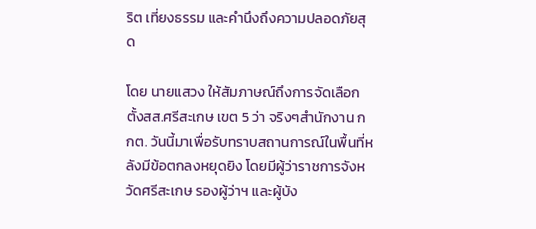ริต เที่ยงธรรม และคำนึงถึงความปลอดภัยสุด

โดย นายแสวง ให้สัมภาษณ์ถึงการจัดเลือกตั้งสส.ศรีสะเกษ เขต 5 ว่า จริงๆสำนักงาน กกต. วันนี้มาเพื่อรับทราบสถานการณ์ในพื้นที่หลังมีข้อตกลงหยุดยิง โดยมีผู้ว่าราชการจังหวัดศรีสะเกษ รองผู้ว่าฯ และผู้บัง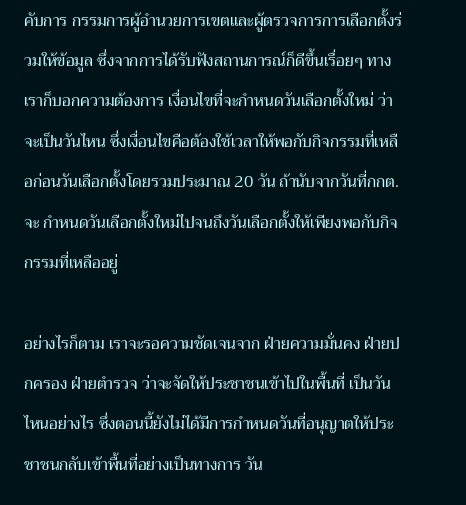คับการ กรรมการผู้อำนวยการเขตและผู้ตรวจการการเลือกตั้งร่วมให้ข้อมูล ซึ่งจากการได้รับฟังสถานการณ์ก็ดีขึ้นเรื่อยๆ ทางเราก็บอกความต้องการ เงื่อนไขที่จะกำหนดวันเลือกตั้งใหม่ ว่าจะเป็นวันไหน ซึ่งเงื่อนไขคือต้องใช้เวลาให้พอกับกิจกรรมที่เหลือก่อนวันเลือกตั้งโดยรวมประมาณ 20 วัน ถ้านับจากวันที่กกต.จะ กำหนดวันเลือกตั้งใหม่ไปจนถึงวันเลือกตั้งให้เพียงพอกับกิจกรรมที่เหลืออยู่

อย่างไรก็ตาม เราจะรอความชัดเจนจาก ฝ่ายความมั่นคง ฝ่ายปกครอง ฝ่ายตำรวจ ว่าจะจัดให้ประชาชนเข้าไปในพื้นที่ เป็นวันไหนอย่างไร ซึ่งตอนนี้ยังไม่ได้มีการกำหนดวันที่อนุญาตให้ประชาชนกลับเข้าพื้นที่อย่างเป็นทางการ วัน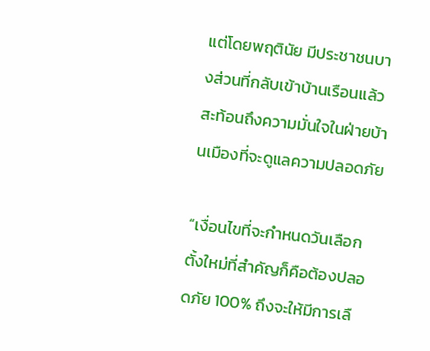แต่โดยพฤตินัย มีประชาชนบางส่วนที่กลับเข้าบ้านเรือนแล้วสะท้อนถึงความมั่นใจในฝ่ายบ้านเมืองที่จะดูแลความปลอดภัย

“เงื่อนไขที่จะกำหนดวันเลือกตั้งใหม่ที่สำคัญก็คือต้องปลอดภัย 100% ถึงจะให้มีการเลื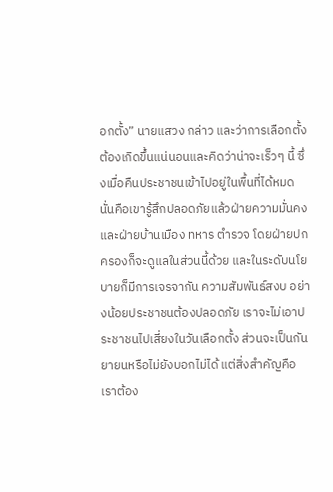อกตั้ง” นายแสวง กล่าว และว่าการเลือกตั้งต้องเกิดขึ้นแน่นอนและคิดว่าน่าจะเร็วๆ นี้ ซึ่งเมื่อคืนประชาชนเข้าไปอยู่ในพื้นที่ได้หมด นั่นคือเขารู้สึกปลอดภัยแล้วฝ่ายความมั่นคง และฝ่ายบ้านเมือง ทหาร ตำรวจ โดยฝ่ายปกครองก็จะดูแลในส่วนนี้ด้วย และในระดับนโยบายก็มีการเจรจากัน ความสัมพันธ์สงบ อย่างน้อยประชาชนต้องปลอดภัย เราจะไม่เอาประชาชนไปเสี่ยงในวันเลือกตั้ง ส่วนจะเป็นกันยายนหรือไม่ยังบอกไม่ได้ แต่สิ่งสำคัญคือเราต้อง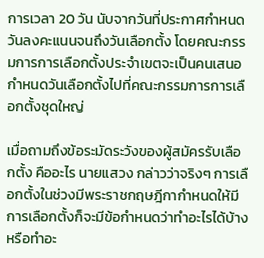การเวลา 20 วัน นับจากวันที่ประกาศกำหนดวันลงคะแนนจนถึงวันเลือกตั้ง โดยคณะกรรมการการเลือกตั้งประจำเขตจะเป็นคนเสนอกำหนดวันเลือกตั้งไปที่คณะกรรมการการเลือกตั้งชุดใหญ่

เมื่อถามถึงข้อระมัดระวังของผู้สมัครรับเลือกตั้ง คืออะไร นายแสวง กล่าวว่าจริงๆ การเลือกตั้งในช่วงมีพระราชกฤษฎีกากำหนดให้มีการเลือกตั้งก็จะมีข้อกำหนดว่าทำอะไรได้บ้าง หรือทำอะ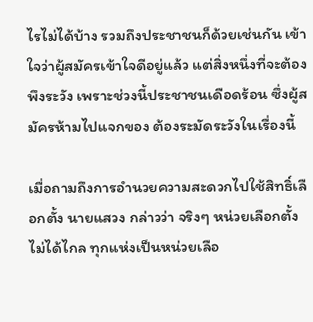ไรไม่ได้บ้าง รวมถึงประชาชนก็ด้วยเช่นกัน เข้าใจว่าผู้สมัครเข้าใจดีอยู่แล้ว แต่สิ่งหนึ่งที่จะต้องพึงระวัง เพราะช่วงนี้ประชาชนเดือดร้อน ซึ่งผู้สมัครห้ามไปแจกของ ต้องระมัดระวังในเรื่องนี้

เมื่อถามถึงการอำนวยความสะดวกไปใช้สิทธิ์เลือกตั้ง นายแสวง กล่าวว่า จริงๆ หน่วยเลือกตั้ง ไม่ได้ไกล ทุกแห่งเป็นหน่วยเลือ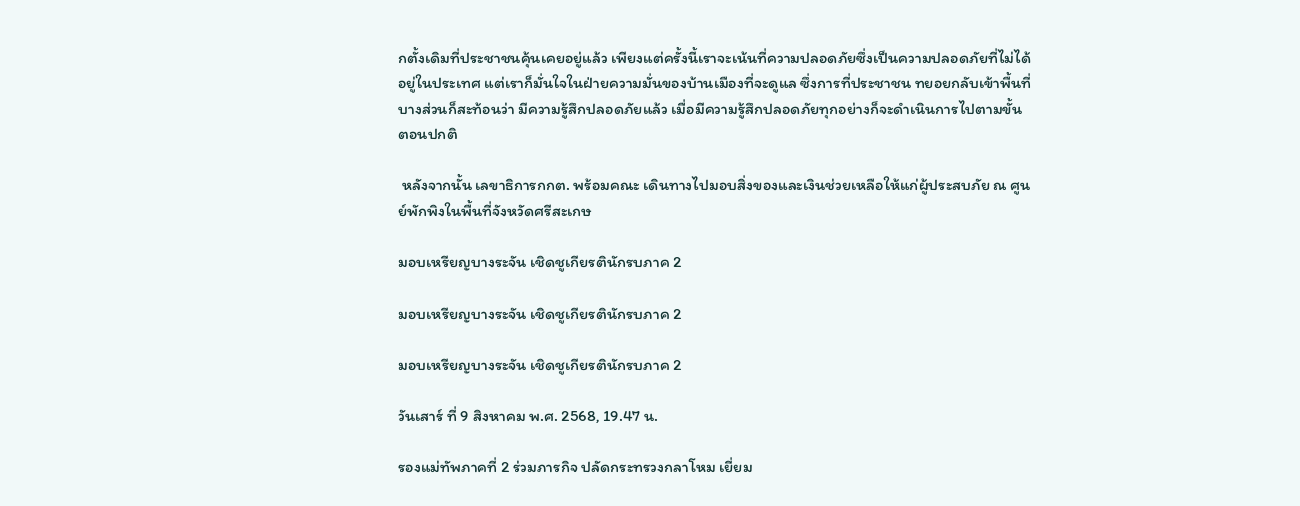กตั้งเดิมที่ประชาชนคุ้นเคยอยู่แล้ว เพียงแต่ครั้งนี้เราจะเน้นที่ความปลอดภัยซึ่งเป็นความปลอดภัยที่ไม่ได้อยู่ในประเทศ แต่เราก็มั่นใจในฝ่ายความมั่นของบ้านเมืองที่จะดูแล ซึ่งการที่ประชาชน ทยอยกลับเข้าพื้นที่บางส่วนก็สะท้อนว่า มีความรู้สึกปลอดภัยแล้ว เมื่อมีความรู้สึกปลอดภัยทุกอย่างก็จะดำเนินการไปตามขั้นตอนปกติ

 หลังจากนั้น เลขาธิการกกต. พร้อมคณะ เดินทางไปมอบสิ่งของและเงินช่วยเหลือให้แก่ผู้ประสบภัย ณ ศูนย์พักพิงในพื้นที่จังหวัดศรีสะเกษ

มอบเหรียญบางระจัน เชิดชูเกียรตินักรบภาค 2

มอบเหรียญบางระจัน เชิดชูเกียรตินักรบภาค 2

มอบเหรียญบางระจัน เชิดชูเกียรตินักรบภาค 2

วันเสาร์ ที่ 9 สิงหาคม พ.ศ. 2568, 19.47 น.

รองแม่ทัพภาคที่ 2 ร่วมภารกิจ ปลัดกระทรวงกลาโหม เยี่ยม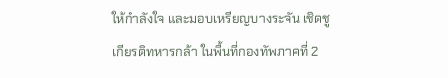ให้กำลังใจ และมอบเหรียญบางระจัน เชิดชูเกียรติทหารกล้า ในพื้นที่กองทัพภาคที่ 2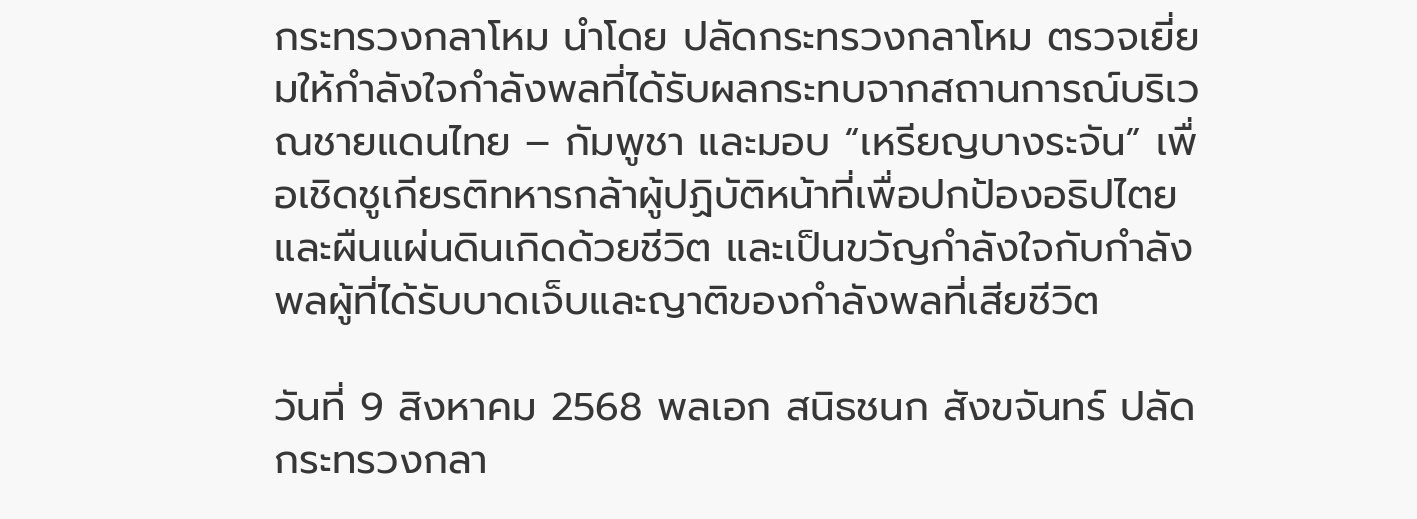กระทรวงกลาโหม นำโดย ปลัดกระทรวงกลาโหม ตรวจเยี่ยมให้กำลังใจกำลังพลที่ได้รับผลกระทบจากสถานการณ์บริเวณชายแดนไทย – กัมพูชา และมอบ “เหรียญบางระจัน” เพื่อเชิดชูเกียรติทหารกล้าผู้ปฏิบัติหน้าที่เพื่อปกป้องอธิปไตยและผืนแผ่นดินเกิดด้วยชีวิต และเป็นขวัญกำลังใจกับกำลังพลผู้ที่ได้รับบาดเจ็บและญาติของกำลังพลที่เสียชีวิต

วันที่ 9 สิงหาคม 2568 พลเอก สนิธชนก สังขจันทร์ ปลัดกระทรวงกลา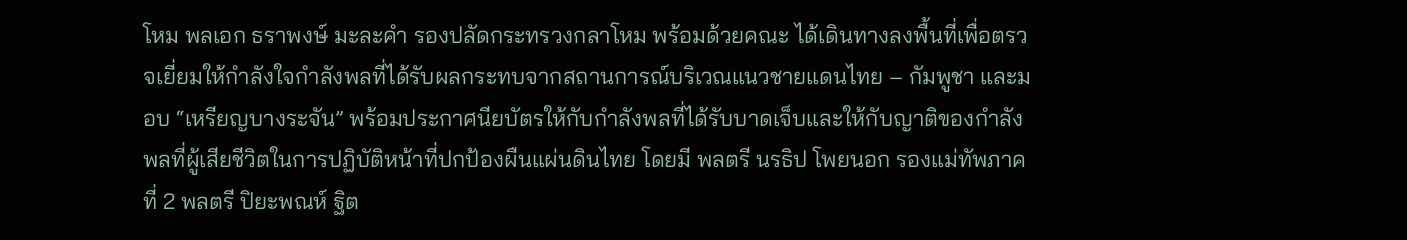โหม พลเอก ธราพงษ์ มะละคำ รองปลัดกระทรวงกลาโหม พร้อมด้วยคณะ ได้เดินทางลงพื้นที่เพื่อตรวจเยี่ยมให้กำลังใจกำลังพลที่ได้รับผลกระทบจากสถานการณ์บริเวณแนวชายแดนไทย – กัมพูชา และมอบ “เหรียญบางระจัน” พร้อมประกาศนียบัตรให้กับกำลังพลที่ได้รับบาดเจ็บและให้กับญาติของกำลังพลที่ผู้เสียชีวิตในการปฏิบัติหน้าที่ปกป้องผืนแผ่นดินไทย โดยมี พลตรี นรธิป โพยนอก รองแม่ทัพภาคที่ 2 พลตรี ปิยะพณห์ ฐิต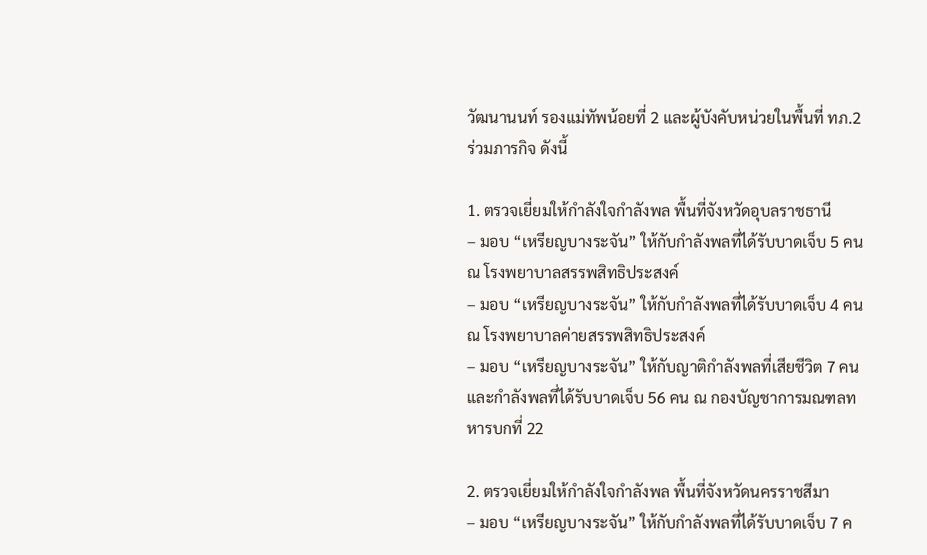วัฒนานนท์ รองแม่ทัพน้อยที่ 2 และผู้บังคับหน่วยในพื้นที่ ทภ.2 ร่วมภารกิจ ดังนี้

1. ตรวจเยี่ยมให้กำลังใจกำลังพล พื้นที่จังหวัดอุบลราชธานี
– มอบ “เหรียญบางระจัน” ให้กับกำลังพลที่ได้รับบาดเจ็บ 5 คน ณ โรงพยาบาลสรรพสิทธิประสงค์
– มอบ “เหรียญบางระจัน” ให้กับกำลังพลที่ได้รับบาดเจ็บ 4 คน ณ โรงพยาบาลค่ายสรรพสิทธิประสงค์
– มอบ “เหรียญบางระจัน” ให้กับญาติกำลังพลที่เสียชีวิต 7 คน และกำลังพลที่ได้รับบาดเจ็บ 56 คน ณ กองบัญชาการมณฑลทหารบกที่ 22

2. ตรวจเยี่ยมให้กำลังใจกำลังพล พื้นที่จังหวัดนครราชสีมา
– มอบ “เหรียญบางระจัน” ให้กับกำลังพลที่ได้รับบาดเจ็บ 7 ค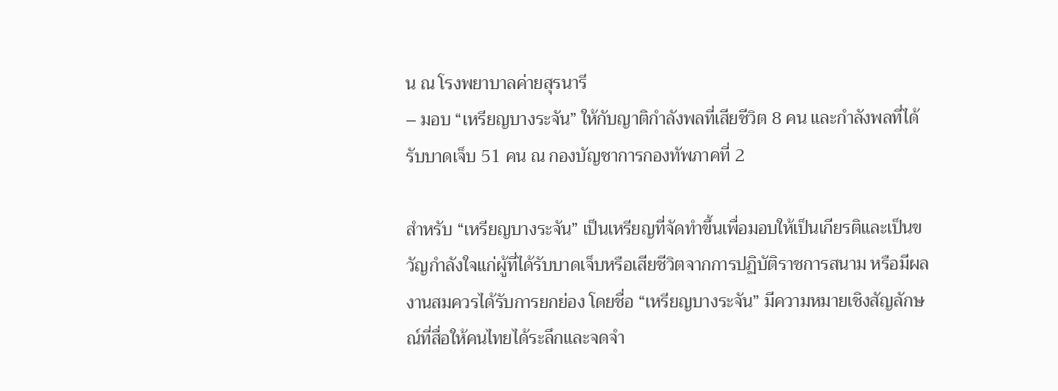น ณ โรงพยาบาลค่ายสุรนารี
– มอบ “เหรียญบางระจัน” ให้กับญาติกำลังพลที่เสียชีวิต 8 คน และกำลังพลที่ได้รับบาดเจ็บ 51 คน ณ กองบัญชาการกองทัพภาคที่ 2

สำหรับ “เหรียญบางระจัน” เป็นเหรียญที่จัดทำขึ้นเพื่อมอบให้เป็นเกียรติและเป็นขวัญกำลังใจแก่ผู้ที่ได้รับบาดเจ็บหรือเสียชีวิตจากการปฏิบัติราชการสนาม หรือมีผลงานสมควรได้รับการยกย่อง โดยชื่อ “เหรียญบางระจัน” มีความหมายเชิงสัญลักษณ์ที่สื่อให้คนไทยได้ระลึกและจดจำ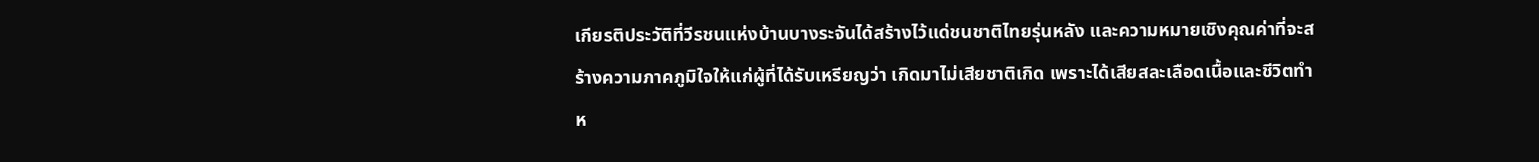เกียรติประวัติที่วีรชนแห่งบ้านบางระจันได้สร้างไว้แด่ชนชาติไทยรุ่นหลัง และความหมายเชิงคุณค่าที่จะสร้างความภาคภูมิใจให้แก่ผู้ที่ได้รับเหรียญว่า เกิดมาไม่เสียชาติเกิด เพราะได้เสียสละเลือดเนื้อและชีวิตทำห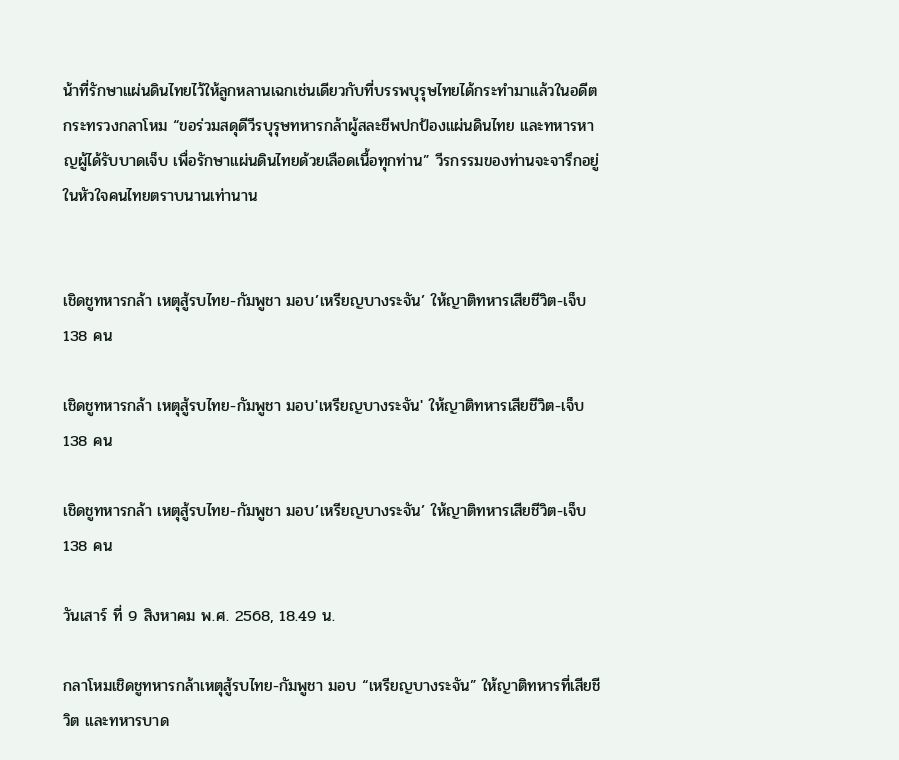น้าที่รักษาแผ่นดินไทยไว้ให้ลูกหลานเฉกเช่นเดียวกับที่บรรพบุรุษไทยได้กระทำมาแล้วในอดีต
กระทรวงกลาโหม “ขอร่วมสดุดีวีรบุรุษทหารกล้าผู้สละชีพปกป้องแผ่นดินไทย และทหารหาญผู้ได้รับบาดเจ็บ เพื่อรักษาแผ่นดินไทยด้วยเลือดเนื้อทุกท่าน” วีรกรรมของท่านจะจารึกอยู่ในหัวใจคนไทยตราบนานเท่านาน


เชิดชูทหารกล้า เหตุสู้รบไทย-กัมพูชา มอบ’เหรียญบางระจัน’ ให้ญาติทหารเสียชีวิต-เจ็บ 138 คน

เชิดชูทหารกล้า เหตุสู้รบไทย-กัมพูชา มอบ'เหรียญบางระจัน' ให้ญาติทหารเสียชีวิต-เจ็บ 138 คน

เชิดชูทหารกล้า เหตุสู้รบไทย-กัมพูชา มอบ’เหรียญบางระจัน’ ให้ญาติทหารเสียชีวิต-เจ็บ 138 คน

วันเสาร์ ที่ 9 สิงหาคม พ.ศ. 2568, 18.49 น.

กลาโหมเชิดชูทหารกล้าเหตุสู้รบไทย-กัมพูชา มอบ “เหรียญบางระจัน” ให้ญาติทหารที่เสียชีวิต และทหารบาด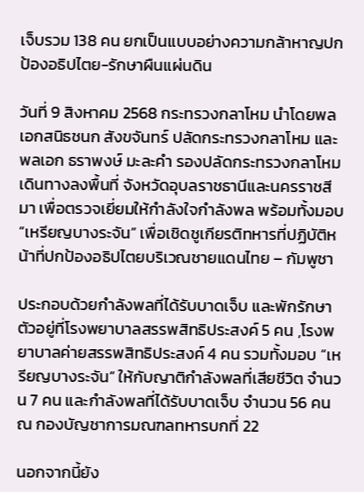เจ็บรวม 138 คน ยกเป็นแบบอย่างความกล้าหาญปกป้องอธิปไตย-รักษาผืนแผ่นดิน

วันที่ 9 สิงหาคม 2568 กระทรวงกลาโหม นำโดยพลเอกสนิธชนก สังขจันทร์ ปลัดกระทรวงกลาโหม และพลเอก ธราพงษ์ มะละคำ รองปลัดกระทรวงกลาโหม เดินทางลงพื้นที่ จังหวัดอุบลราชธานีและนครราชสีมา เพื่อตรวจเยี่ยมให้กำลังใจกำลังพล พร้อมทั้งมอบ “เหรียญบางระจัน” เพื่อเชิดชูเกียรติทหารที่ปฏิบัติหน้าที่ปกป้องอธิปไตยบริเวณชายแดนไทย – กัมพูชา

ประกอบด้วยกำลังพลที่ได้รับบาดเจ็บ และพักรักษาตัวอยู่ที่โรงพยาบาลสรรพสิทธิประสงค์ 5 คน ,โรงพยาบาลค่ายสรรพสิทธิประสงค์ 4 คน รวมทั้งมอบ “เหรียญบางระจัน” ให้กับญาติกำลังพลที่เสียชีวิต จำนวน 7 คน และกำลังพลที่ได้รับบาดเจ็บ จำนวน 56 คน ณ กองบัญชาการมณฑลทหารบกที่ 22

นอกจากนี้ยัง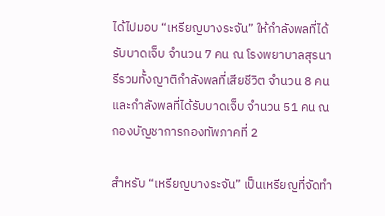ได้ไปมอบ “เหรียญบางระจัน” ให้กำลังพลที่ได้รับบาดเจ็บ จำนวน 7 คน ณ โรงพยาบาลสุรนารีรวมทั้งญาติกำลังพลที่เสียชีวิต จำนวน 8 คน   และกำลังพลที่ได้รับบาดเจ็บ จำนวน 51 คน ณ กองบัญชาการกองทัพภาคที่ 2

สำหรับ “เหรียญบางระจัน” เป็นเหรียญที่จัดทำ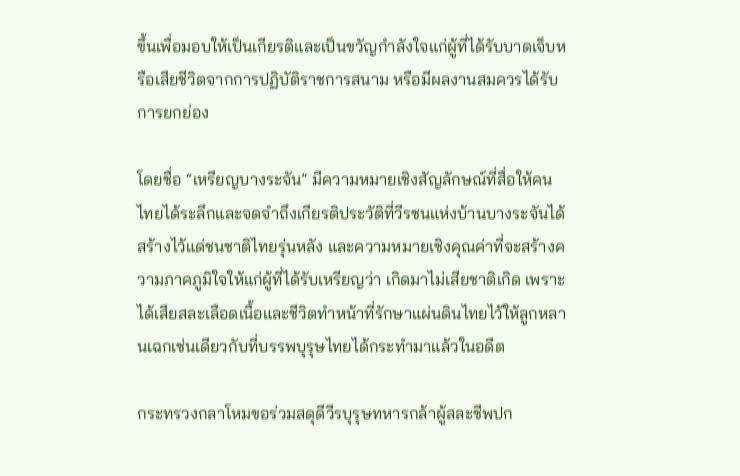ขึ้นเพื่อมอบให้เป็นเกียรติและเป็นขวัญกำลังใจแก่ผู้ที่ได้รับบาดเจ็บหรือเสียชีวิตจากการปฏิบัติราชการสนาม หรือมีผลงานสมควรได้รับการยกย่อง

โดยชื่อ “เหรียญบางระจัน” มีความหมายเชิงสัญลักษณ์ที่สื่อให้คนไทยได้ระลึกและจดจำถึงเกียรติประวัติที่วีรชนแห่งบ้านบางระจันได้สร้างไว้แด่ชนชาติไทยรุ่นหลัง และความหมายเชิงคุณค่าที่จะสร้างความภาคภูมิใจให้แก่ผู้ที่ได้รับเหรียญว่า เกิดมาไม่เสียชาติเกิด เพราะได้เสียสละเลือดเนื้อและชีวิตทำหน้าที่รักษาแผ่นดินไทยไว้ให้ลูกหลานเฉกเช่นเดียวกับที่บรรพบุรุษไทยได้กระทำมาแล้วในอดีต

กระทรวงกลาโหมขอร่วมสดุดีวีรบุรุษทหารกล้าผู้สละชีพปก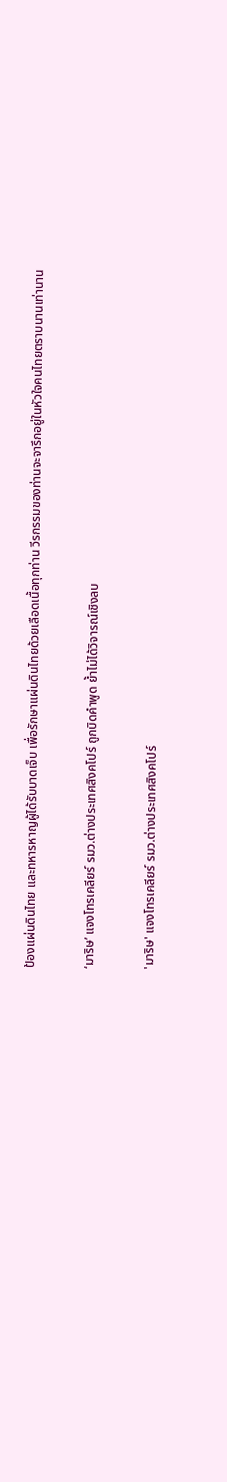ป้องแผ่นดินไทย และทหารหาญผู้ได้รับบาดเจ็บ เพื่อรักษาแผ่นดินไทยด้วยเลือดเนื้อทุกท่าน วีรกรรมของท่านจะจารึกอยู่ในหัวใจคนไทยตราบนานเท่านาน

‘มาริษ’ แจงโทรเคลียร์ รมว.ต่างประเทศสิงคโปร์ ถูกบิดคำพูด ย้ำไม่ได้วิจารณ์เชิงลบ

'มาริษ' แจงโทรเคลียร์ รมว.ต่างประเทศสิงคโปร์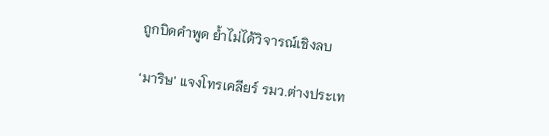ถูกบิดคำพูด ย้ำไม่ได้วิจารณ์เชิงลบ

‘มาริษ’ แจงโทรเคลียร์ รมว.ต่างประเท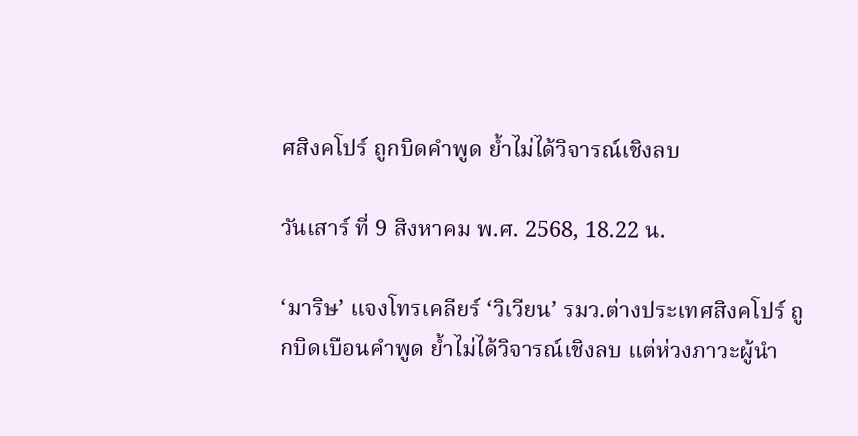ศสิงคโปร์ ถูกบิดคำพูด ย้ำไม่ได้วิจารณ์เชิงลบ

วันเสาร์ ที่ 9 สิงหาคม พ.ศ. 2568, 18.22 น.

‘มาริษ’ แจงโทรเคลียร์ ‘วิเวียน’ รมว.ต่างประเทศสิงคโปร์ ถูกบิดเบือนคำพูด ย้ำไม่ได้วิจารณ์เชิงลบ แต่ห่วงภาวะผู้นำ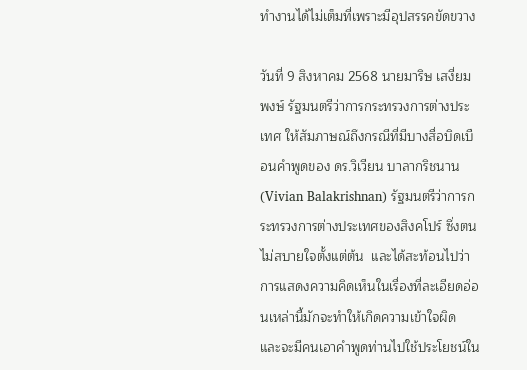ทำงานได้ไม่เต็มที่เพราะมีอุปสรรคขัดขวาง

วันที่ 9 สิงหาคม 2568 นายมาริษ เสงี่ยมพงษ์ รัฐมนตรีว่าการกระทรวงการต่างประเทศ ให้สัมภาษณ์ถึงกรณีที่มีบางสื่อบิดเบือนคำพูดของ ดร.วิเวียน บาลากริชนาน (Vivian Balakrishnan) รัฐมนตรีว่าการกระทรวงการต่างประเทศของสิงคโปร์ ซึ่งตนไม่สบายใจตั้งแต่ต้น  และได้สะท้อนไปว่าการแสดงความคิดเห็นในเรื่องที่ละเอียดอ่อนเหล่านี้มักจะทำให้เกิดความเข้าใจผิด และจะมีคนเอาคำพูดท่านไปใช้ประโยชน์ใน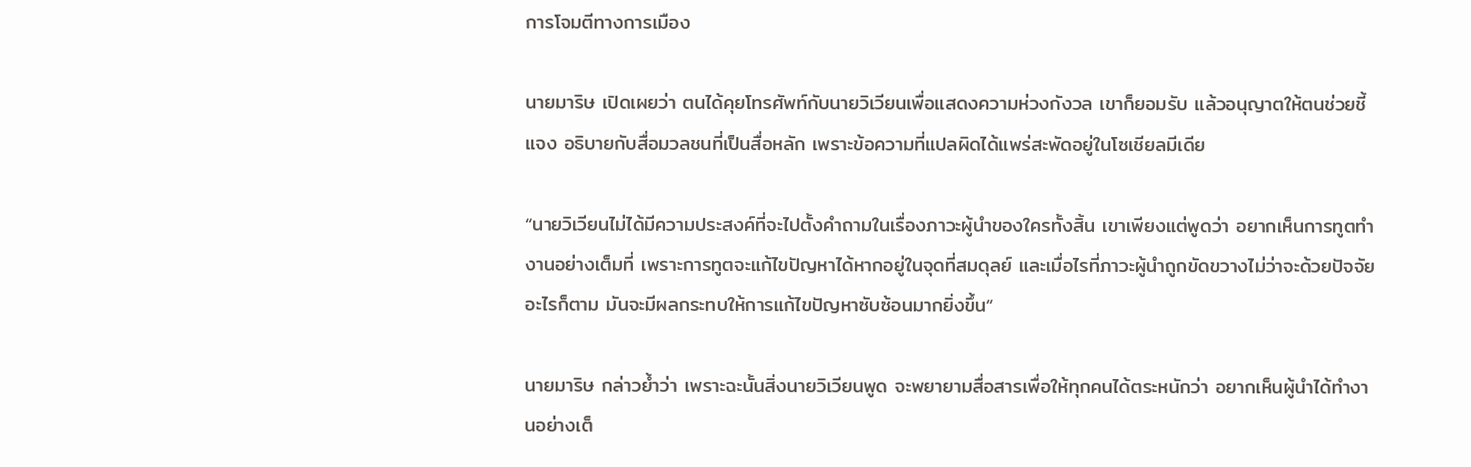การโจมตีทางการเมือง

นายมาริษ เปิดเผยว่า ตนได้คุยโทรศัพท์กับนายวิเวียนเพื่อแสดงความห่วงกังวล เขาก็ยอมรับ แล้วอนุญาตให้ตนช่วยชี้แจง อธิบายกับสื่อมวลชนที่เป็นสื่อหลัก เพราะข้อความที่แปลผิดได้แพร่สะพัดอยู่ในโซเชียลมีเดีย

“นายวิเวียนไม่ได้มีความประสงค์ที่จะไปตั้งคำถามในเรื่องภาวะผู้นำของใครทั้งสิ้น เขาเพียงแต่พูดว่า อยากเห็นการทูตทำงานอย่างเต็มที่ เพราะการทูตจะแก้ไขปัญหาได้หากอยู่ในจุดที่สมดุลย์ และเมื่อไรที่ภาวะผู้นำถูกขัดขวางไม่ว่าจะด้วยปัจจัยอะไรก็ตาม มันจะมีผลกระทบให้การแก้ไขปัญหาซับซ้อนมากยิ่งขึ้น“

นายมาริษ กล่าวย้ำว่า เพราะฉะนั้นสิ่งนายวิเวียนพูด จะพยายามสื่อสารเพื่อให้ทุกคนได้ตระหนักว่า อยากเห็นผู้นำได้ทำงานอย่างเต็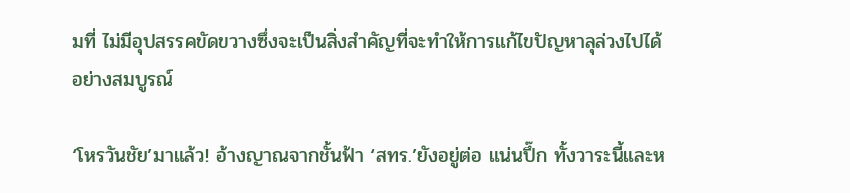มที่ ไม่มีอุปสรรคขัดขวางซึ่งจะเป็นสิ่งสำคัญที่จะทำให้การแก้ไขปัญหาลุล่วงไปได้อย่างสมบูรณ์

‘โหรวันชัย’มาแล้ว! อ้างญาณจากชั้นฟ้า ‘สทร.’ยังอยู่ต่อ แน่นปึ๊ก ทั้งวาระนี้และห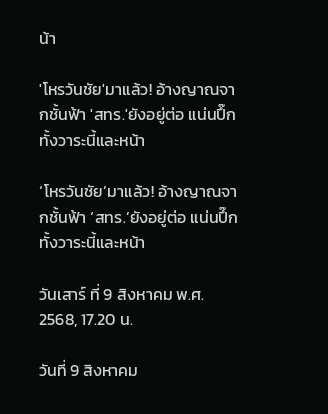น้า

'โหรวันชัย'มาแล้ว! อ้างญาณจากชั้นฟ้า 'สทร.'ยังอยู่ต่อ แน่นปึ๊ก ทั้งวาระนี้และหน้า

‘โหรวันชัย’มาแล้ว! อ้างญาณจากชั้นฟ้า ‘สทร.’ยังอยู่ต่อ แน่นปึ๊ก ทั้งวาระนี้และหน้า

วันเสาร์ ที่ 9 สิงหาคม พ.ศ. 2568, 17.20 น.

วันที่ 9 สิงหาคม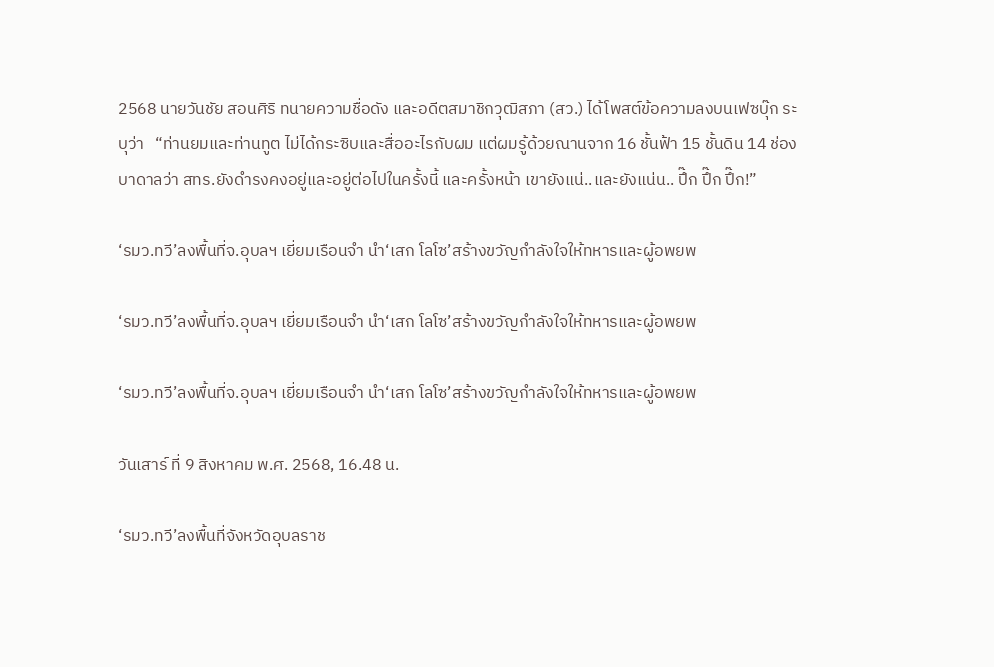2568 นายวันชัย สอนศิริ ทนายความชื่อดัง และอดีตสมาชิกวุฒิสภา (สว.) ได้โพสต์ข้อความลงบนเฟซบุ๊ก ระบุว่า   “ท่านยมและท่านทูต ไม่ได้กระซิบและสื่ออะไรกับผม แต่ผมรู้ด้วยณานจาก 16 ชั้นฟ้า 15 ชั้นดิน 14 ช่องบาดาลว่า สทร.ยังดำรงคงอยู่และอยู่ต่อไปในครั้งนี้ และครั้งหน้า เขายังแน่..และยังแน่น.. ปึ๊ก ปึ๊ก ปึ๊ก!”

‘รมว.ทวี’ลงพื้นที่จ.อุบลฯ เยี่ยมเรือนจำ นำ‘เสก โลโซ’สร้างขวัญกำลังใจให้ทหารและผู้อพยพ

‘รมว.ทวี’ลงพื้นที่จ.อุบลฯ เยี่ยมเรือนจำ นำ‘เสก โลโซ’สร้างขวัญกำลังใจให้ทหารและผู้อพยพ

‘รมว.ทวี’ลงพื้นที่จ.อุบลฯ เยี่ยมเรือนจำ นำ‘เสก โลโซ’สร้างขวัญกำลังใจให้ทหารและผู้อพยพ

วันเสาร์ ที่ 9 สิงหาคม พ.ศ. 2568, 16.48 น.

‘รมว.ทวี’ลงพื้นที่จังหวัดอุบลราช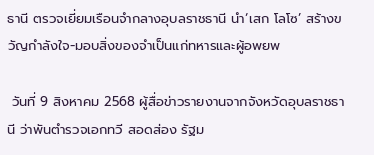ธานี ตรวจเยี่ยมเรือนจำกลางอุบลราชธานี นำ‘เสก โลโซ’ สร้างขวัญกำลังใจ-มอบสิ่งของจำเป็นแก่ทหารและผู้อพยพ

 วันที่ 9 สิงหาคม 2568 ผู้สื่อข่าวรายงานจากจังหวัดอุบลราชธานี ว่าพันตำรวจเอกทวี สอดส่อง รัฐม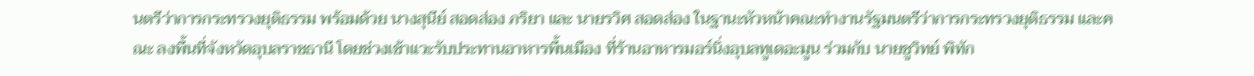นตรีว่าการกระทรวงยุติธรรม พร้อมด้วย นางสุนีย์ สอดส่อง ภริยา และ นายรวิศ สอดส่อง ในฐานะหัวหน้าคณะทำงานรัฐมนตรีว่าการกระทรวงยุติธรรม และคณะ ลงพื้นที่จังหวัดอุบลราชธานี โดยช่วงเช้าแวะรับประทานอาหารพื้นเมือง ที่ร้านอาหารมอร์นิ่งอุบลทูเดอะมูน ร่วมกับ นายชูวิทย์ พิทัก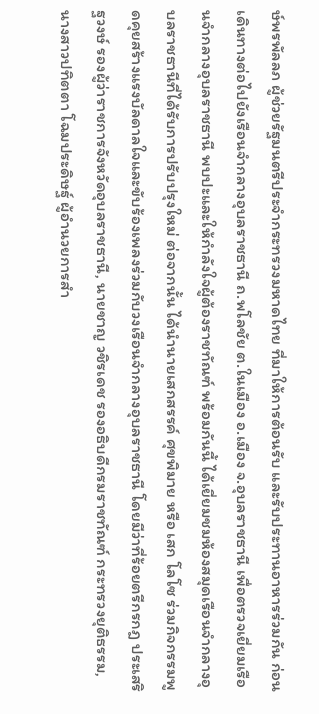ษ์พรพัลลภ ผู้ช่วยรัฐมนตรีประจำกระทรวงมหาดไทย ที่มาให้การต้อนรับ และรับประทานอาหารร่วมกัน ก่อนเดินทางต่อไปยังเรือนจำกลางอุบลราชธานี ถ.พโลชัย ต.ในเมือง อ.เมือง จ.อุบลราชธานี เพื่อตรวจเยี่ยมเรือนจำกลางอุบลราชธานี พบปะและให้กำลังใจผู้ต้องราชทัณฑ์ พร้อมกันนี้ ได้เยี่ยมชมห้องสมุดเรือนจำกลางอุบลราชธานีที่ได้รับการปรับปรุงใหม่ ต่อจากนั้น ได้นำนายเสกสรรค์ ศุขพิมาย หรือ เสก โลโซ ร่วมกิจกรรมพูดคุยสร้างแรงบัลดาลใจและขับร้องเพลงร่วมกับวงเรือนจำกลางอุบลราชธานี โดยมีว่าที่ร้อยตรีกรกฎ ประเสริฐวงษ์ รองผู้ว่าราชการจังหวัดอุบลราชธานี, นายชาญ วชิรเดช รองอธิบดีกรมราชทัณฑ์ กระทรวงยุติธรรม, นางสาวปทิตตา โฉมประดิษฐ์ ผู้อำนวยการสำ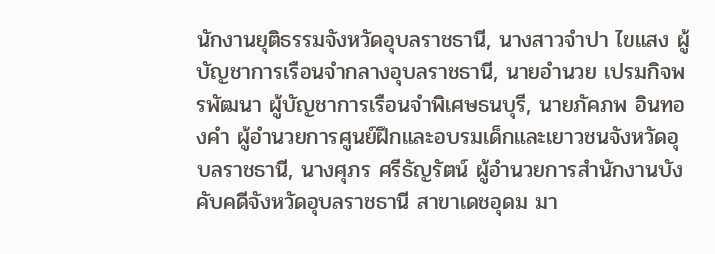นักงานยุติธรรมจังหวัดอุบลราชธานี, นางสาวจำปา ไขแสง ผู้บัญชาการเรือนจำกลางอุบลราชธานี, นายอำนวย เปรมกิจพรพัฒนา ผู้บัญชาการเรือนจำพิเศษธนบุรี, นายภัคภพ อินทองคำ ผู้อำนวยการศูนย์ฝึกและอบรมเด็กและเยาวชนจังหวัดอุบลราชธานี, นางศุภร ศรีธัญรัตน์ ผู้อำนวยการสำนักงานบังคับคดีจังหวัดอุบลราชธานี สาขาเดชอุดม มา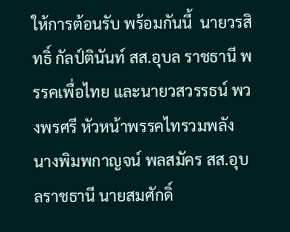ให้การต้อนรับ พร้อมกันนี้  นายวรสิทธิ์ กัลป์ตินันท์ สส.อุบล ราชธานี พรรคเพื่อไทย และนายวสวรรธน์ พวงพรศรี หัวหน้าพรรคไทรวมพลัง  นางพิมพกาญจน์ พลสมัคร สส.อุบลราชธานี นายสมศักดิ์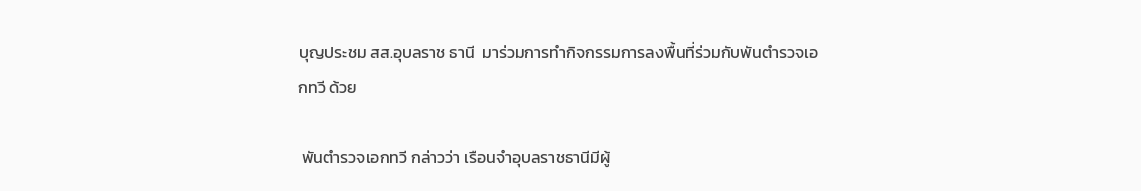บุญประชม สส.อุบลราช ธานี  มาร่วมการทำกิจกรรมการลงพื้นที่ร่วมกับพันตำรวจเอกทวี ด้วย

 พันตำรวจเอกทวี กล่าวว่า เรือนจำอุบลราชธานีมีผู้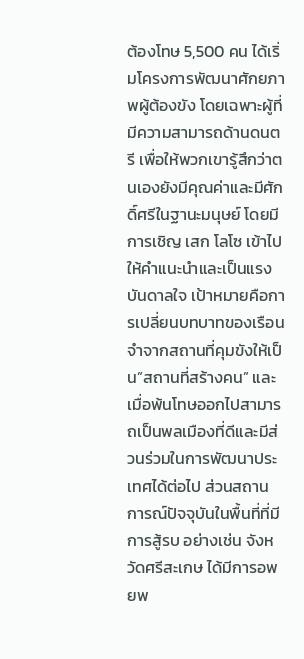ต้องโทษ 5,500 คน ได้เริ่มโครงการพัฒนาศักยภาพผู้ต้องขัง โดยเฉพาะผู้ที่มีความสามารถด้านดนตรี เพื่อให้พวกเขารู้สึกว่าตนเองยังมีคุณค่าและมีศักดิ์ศรีในฐานะมนุษย์ โดยมีการเชิญ เสก โลโซ เข้าไปให้คำแนะนำและเป็นแรงบันดาลใจ เป้าหมายคือการเปลี่ยนบทบาทของเรือนจำจากสถานที่คุมขังให้เป็น”สถานที่สร้างคน” และเมื่อพ้นโทษออกไปสามารถเป็นพลเมืองที่ดีและมีส่วนร่วมในการพัฒนาประเทศได้ต่อไป ส่วนสถานการณ์ปัจจุบันในพื้นที่ที่มีการสู้รบ อย่างเช่น จังหวัดศรีสะเกษ ได้มีการอพยพ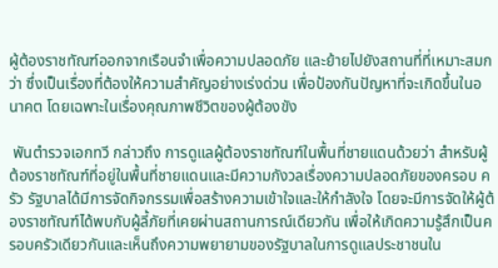ผู้ต้องราชทัณฑ์ออกจากเรือนจำเพื่อความปลอดภัย และย้ายไปยังสถานที่ที่เหมาะสมกว่า ซึ่งเป็นเรื่องที่ต้องให้ความสำคัญอย่างเร่งด่วน เพื่อป้องกันปัญหาที่จะเกิดขึ้นในอนาคต โดยเฉพาะในเรื่องคุณภาพชีวิตของผู้ต้องขัง

 พันตำรวจเอกทวี กล่าวถึง การดูแลผู้ต้องราชทัณฑ์ในพื้นที่ชายแดนด้วยว่า สำหรับผู้ต้องราชทัณฑ์ที่อยู่ในพื้นที่ชายแดนและมีความกังวลเรื่องความปลอดภัยของครอบ ครัว รัฐบาลได้มีการจัดกิจกรรมเพื่อสร้างความเข้าใจและให้กำลังใจ โดยจะมีการจัดให้ผู้ต้องราชทัณฑ์ได้พบกับผู้ลี้ภัยที่เคยผ่านสถานการณ์เดียวกัน เพื่อให้เกิดความรู้สึกเป็นครอบครัวเดียวกันและเห็นถึงความพยายามของรัฐบาลในการดูแลประชาชนใน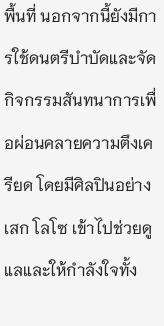พื้นที่ นอกจากนี้ยังมีการใช้ดนตรีบำบัดและจัดกิจกรรมสันทนาการเพื่อผ่อนคลายความตึงเครียด โดยมีศิลปินอย่าง เสก โลโซ เข้าไปช่วยดูแลและให้กำลังใจทั้ง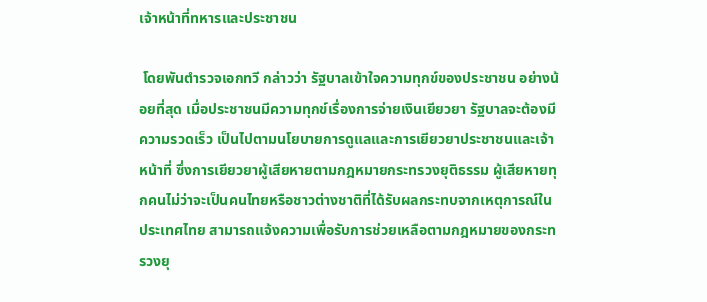เจ้าหน้าที่ทหารและประชาชน

 โดยพันตำรวจเอกทวี กล่าวว่า รัฐบาลเข้าใจความทุกข์ของประชาชน อย่างน้อยที่สุด เมื่อประชาชนมีความทุกข์เรื่องการจ่ายเงินเยียวยา รัฐบาลจะต้องมีความรวดเร็ว เป็นไปตามนโยบายการดูแลและการเยียวยาประชาชนและเจ้าหน้าที่ ซึ่งการเยียวยาผู้เสียหายตามกฎหมายกระทรวงยุติธรรม ผู้เสียหายทุกคนไม่ว่าจะเป็นคนไทยหรือชาวต่างชาติที่ได้รับผลกระทบจากเหตุการณ์ในประเทศไทย สามารถแจ้งความเพื่อรับการช่วยเหลือตามกฎหมายของกระทรวงยุ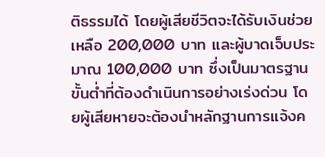ติธรรมได้ โดยผู้เสียชีวิตจะได้รับเงินช่วยเหลือ 200,000 บาท และผู้บาดเจ็บประมาณ 100,000 บาท ซึ่งเป็นมาตรฐานขั้นต่ำที่ต้องดำเนินการอย่างเร่งด่วน โดยผู้เสียหายจะต้องนำหลักฐานการแจ้งค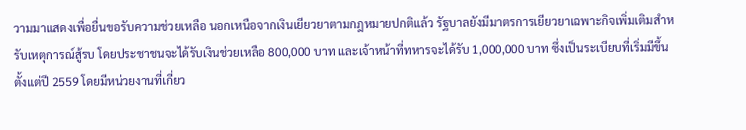วามมาแสดงเพื่อยื่นขอรับความช่วยเหลือ นอกเหนือจากเงินเยียวยาตามกฎหมายปกติแล้ว รัฐบาลยังมีมาตรการเยียวยาเฉพาะกิจเพิ่มเติมสำหรับเหตุการณ์สู้รบ โดยประชาชนจะได้รับเงินช่วยเหลือ 800,000 บาท และเจ้าหน้าที่ทหารจะได้รับ 1,000,000 บาท ซึ่งเป็นระเบียบที่เริ่มมีขึ้นตั้งแต่ปี 2559 โดยมีหน่วยงานที่เกี่ยว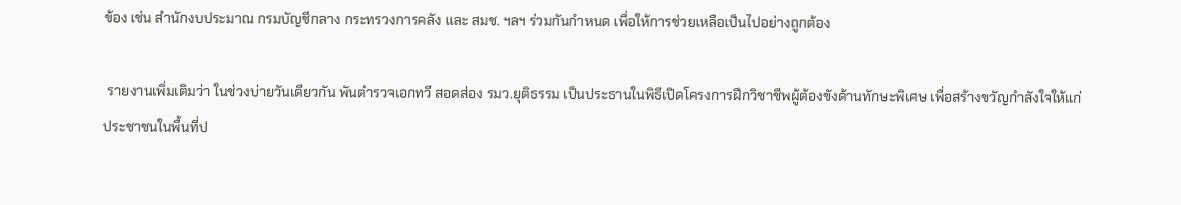ข้อง เช่น สำนักงบประมาณ กรมบัญชีกลาง กระทรวงการคลัง และ สมช. ฯลฯ ร่วมกันกำหนด เพื่อให้การช่วยเหลือเป็นไปอย่างถูกต้อง

 รายงานเพิ่มเติมว่า ในช่วงบ่ายวันเดียวกัน พันตำรวจเอกทวี สอดส่อง รมว.ยุติธรรม เป็นประธานในพิธีเปิดโครงการฝึกวิชาชีพผู้ต้องขังด้านทักษะพิเศษ เพื่อสร้างขวัญกำลังใจให้แก่ประชาชนในพื้นที่ป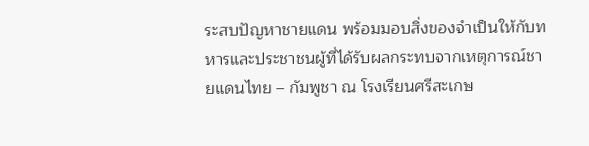ระสบปัญหาชายแดน พร้อมมอบสิ่งของจำเป็นให้กับทหารและประชาชนผู้ที่ได้รับผลกระทบจากเหตุการณ์ชายแดนไทย – กัมพูชา ณ โรงเรียนศรีสะเกษ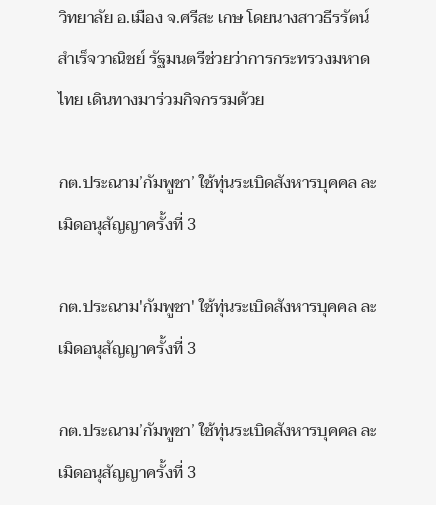วิทยาลัย อ.เมือง จ.ศรีสะ เกษ โดยนางสาวธีรรัตน์ สำเร็จวาณิชย์ รัฐมนตรีช่วยว่าการกระทรวงมหาดไทย เดินทางมาร่วมกิจกรรมด้วย

กต.ประณาม’กัมพูชา’ ใช้ทุ่นระเบิดสังหารบุคคล ละเมิดอนุสัญญาครั้งที่ 3

กต.ประณาม'กัมพูชา' ใช้ทุ่นระเบิดสังหารบุคคล ละเมิดอนุสัญญาครั้งที่ 3

กต.ประณาม’กัมพูชา’ ใช้ทุ่นระเบิดสังหารบุคคล ละเมิดอนุสัญญาครั้งที่ 3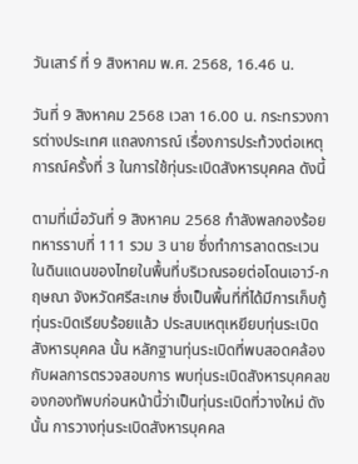วันเสาร์ ที่ 9 สิงหาคม พ.ศ. 2568, 16.46 น.

วันที่ 9 สิงหาคม 2568 เวลา 16.00 น. กระทรวงการต่างประเทศ แถลงการณ์ เรื่องการประท้วงต่อเหตุการณ์ครั้งที่ 3 ในการใช้ทุ่นระเบิดสังหารบุคคล ดังนี้

ตามที่เมื่อวันที่ 9 สิงหาคม 2568 กำลังพลกองร้อยทหารราบที่ 111 รวม 3 นาย ซึ่งทำการลาดตระเวนในดินแดนของไทยในพื้นที่บริเวณรอยต่อโดนเอาว์-กฤษณา จังหวัดศรีสะเกษ ซึ่งเป็นพื้นที่ที่ได้มีการเก็บกู้ทุ่นระบิดเรียบร้อยแล้ว ประสบเหตุเหยียบทุ่นระเบิดสังหารบุคคล นั้น หลักฐานทุ่นระเบิดที่พบสอดคล้องกับผลการตรวจสอบการ พบทุ่นระเบิดสังหารบุคคลของกองทัพบก่อนหน้านี้ว่าเป็นทุ่นระเบิดที่วางใหม่ ดังนั้น การวางทุ่นระเบิดสังหารบุคคล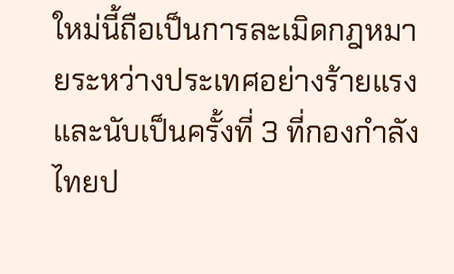ใหม่นี้ถือเป็นการละเมิดกฎหมายระหว่างประเทศอย่างร้ายแรง และนับเป็นครั้งที่ 3 ที่กองกำลังไทยป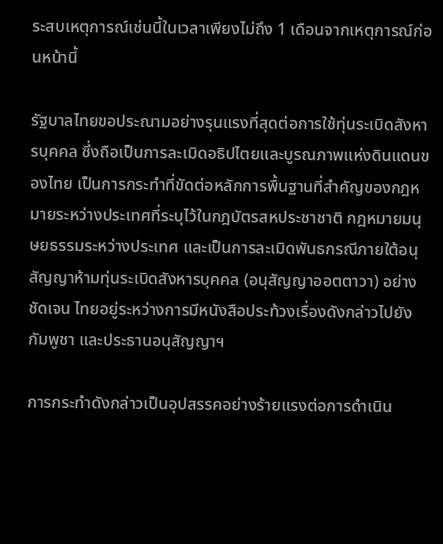ระสบเหตุการณ์เช่นนี้ในเวลาเพียงไม่ถึง 1 เดือนจากเหตุการณ์ก่อนหน้านี้

รัฐบาลไทยขอประณามอย่างรุนแรงที่สุดต่อการใช้ทุ่นระเบิดสังหารบุคคล ซึ่งถือเป็นการละเมิดอธิปไตยและบูรณภาพแห่งดินแดนของไทย เป็นการกระทำที่ขัดต่อหลักการพื้นฐานที่สำคัญของกฎหมายระหว่างประเทศที่ระบุไว้ในกฎบัตรสหประชาชาติ กฎหมายมนุษยธรรมระหว่างประเทศ และเป็นการละเมิดพันธกรณีภายใต้อนุสัญญาห้ามทุ่นระเบิดสังหารบุคคล (อนุสัญญาออตตาวา) อย่างชัดเจน ไทยอยู่ระหว่างการมีหนังสือประท้วงเรื่องดังกล่าวไปยังกัมพูชา และประธานอนุสัญญาฯ

การกระทำดังกล่าวเป็นอุปสรรคอย่างร้ายแรงต่อการดำเนิน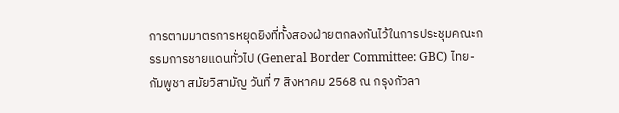การตามมาตรการหยุดยิงที่ทั้งสองฝ่ายตกลงกันไว้ในการประชุมคณะกรรมการชายแดนทั่วไป (General Border Committee: GBC) ไทย-กัมพูชา สมัยวิสามัญ วันที่ 7 สิงหาคม 2568 ณ กรุงกัวลา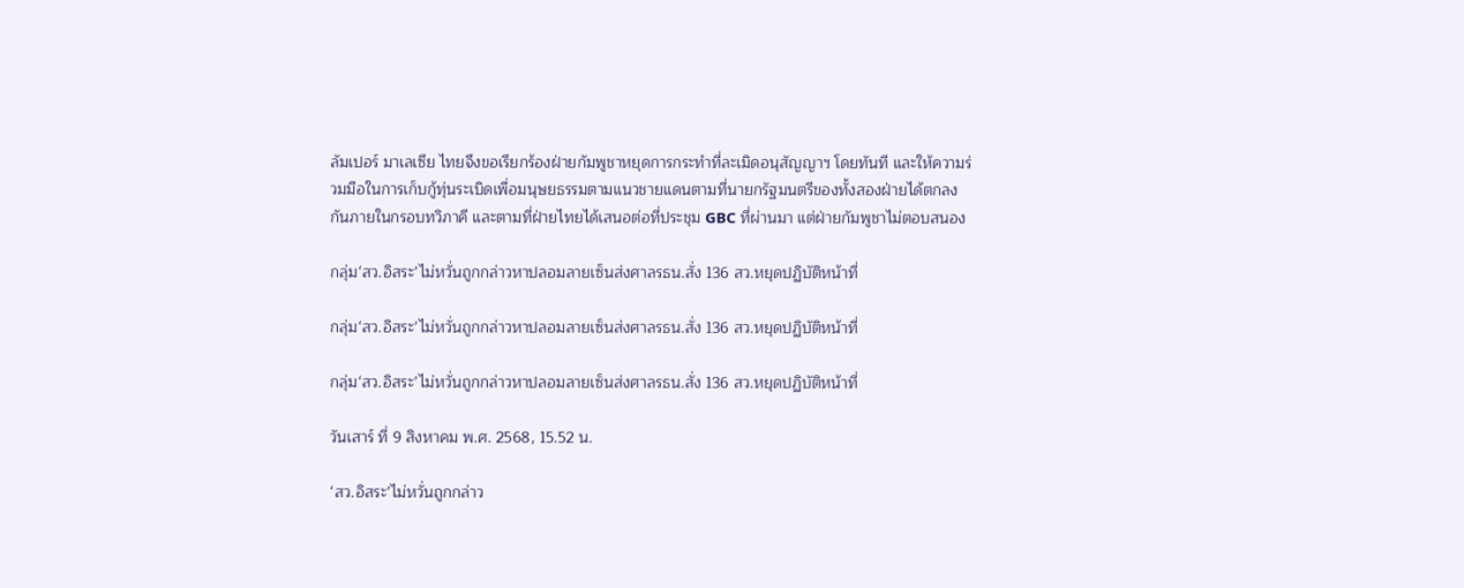ลัมเปอร์ มาเลเซีย ไทยจึงขอเรียกร้องฝ่ายกัมพูชาหยุดการกระทำที่ละเมิดอนุสัญญาฯ โดยทันที และให้ความร่วมมือในการเก็บกู้ทุ่นระเบิดเพื่อมนุษยธรรมตามแนวชายแดนตามที่นายกรัฐมนตรีของทั้งสองฝ่ายได้ตกลงกันภายในกรอบทวิภาคี และตามที่ฝ่ายไทยได้เสนอต่อที่ประชุม GBC ที่ผ่านมา แต่ฝ่ายกัมพูชาไม่ตอบสนอง

กลุ่ม‘สว.อิสระ’ไม่หวั่นถูกกล่าวหาปลอมลายเซ็นส่งศาลรธน.สั่ง 136 สว.หยุดปฏิบัติหน้าที่

กลุ่ม‘สว.อิสระ’ไม่หวั่นถูกกล่าวหาปลอมลายเซ็นส่งศาลรธน.สั่ง 136 สว.หยุดปฏิบัติหน้าที่

กลุ่ม‘สว.อิสระ’ไม่หวั่นถูกกล่าวหาปลอมลายเซ็นส่งศาลรธน.สั่ง 136 สว.หยุดปฏิบัติหน้าที่

วันเสาร์ ที่ 9 สิงหาคม พ.ศ. 2568, 15.52 น.

‘สว.อิสระ’ไม่หวั่นถูกกล่าว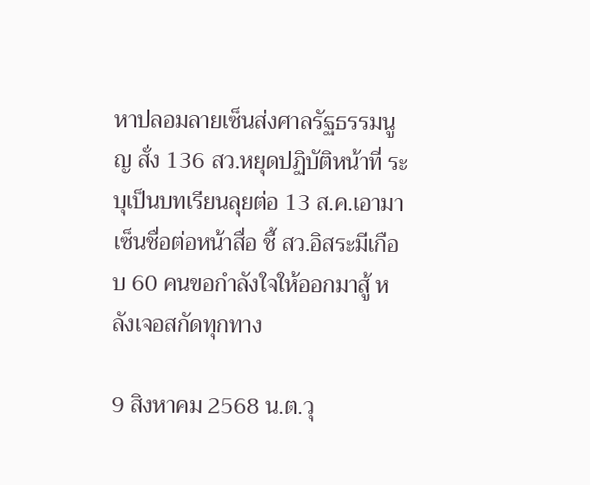หาปลอมลายเซ็นส่งศาลรัฐธรรมนูญ สั่ง 136 สว.หยุดปฏิบัติหน้าที่ ระบุเป็นบทเรียนลุยต่อ 13 ส.ค.เอามาเซ็นชื่อต่อหน้าสื่อ ชี้ สว.อิสระมีเกือบ 60 คนขอกำลังใจให้ออกมาสู้ หลังเจอสกัดทุกทาง

9 สิงหาคม 2568 น.ต.วุ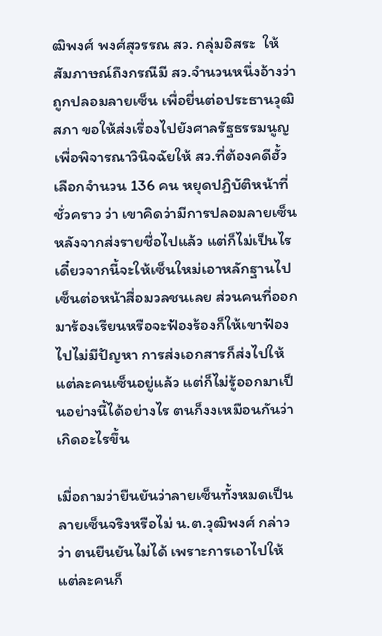ฒิพงศ์ พงศ์สุวรรณ สว. กลุ่มอิสระ  ให้สัมภาษณ์ถึงกรณีมี สว.จำนวนหนึ่งอ้างว่าถูกปลอมลายเซ็น เพื่อยื่นต่อประธานวุฒิสภา ขอให้ส่งเรื่องไปยังศาลรัฐธรรมนูญ เพื่อพิจารณาวินิจฉัยให้ สว.ที่ต้องคดีฮั้วเลือกจำนวน 136 คน หยุดปฏิบัติหน้าที่ชั่วคราว ว่า เขาคิดว่ามีการปลอมลายเซ็น หลังจากส่งรายชื่อไปแล้ว แต่ก็ไม่เป็นไร เดี๋ยวจากนี้จะให้เซ็นใหม่เอาหลักฐานไปเซ็นต่อหน้าสื่อมวลชนเลย ส่วนคนที่ออกมาร้องเรียนหรือจะฟ้องร้องก็ให้เขาฟ้องไปไม่มีปัญหา การส่งเอกสารก็ส่งไปให้แต่ละคนเซ็นอยู่แล้ว แต่ก็ไม่รู้ออกมาเป็นอย่างนี้ได้อย่างไร ตนก็งงเหมือนกันว่าเกิดอะไรขึ้น

เมื่อถามว่ายืนยันว่าลายเซ็นทั้งหมดเป็นลายเซ็นจริงหรือไม่ น.ต.วุฒิพงศ์ กล่าวว่า ตนยืนยันไม่ได้ เพราะการเอาไปให้แต่ละคนก็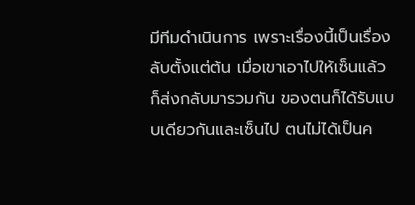มีทีมดำเนินการ เพราะเรื่องนี้เป็นเรื่องลับตั้งแต่ต้น เมื่อเขาเอาไปให้เซ็นแล้วก็ส่งกลับมารวมกัน ของตนก็ได้รับแบบเดียวกันและเซ็นไป ตนไม่ได้เป็นค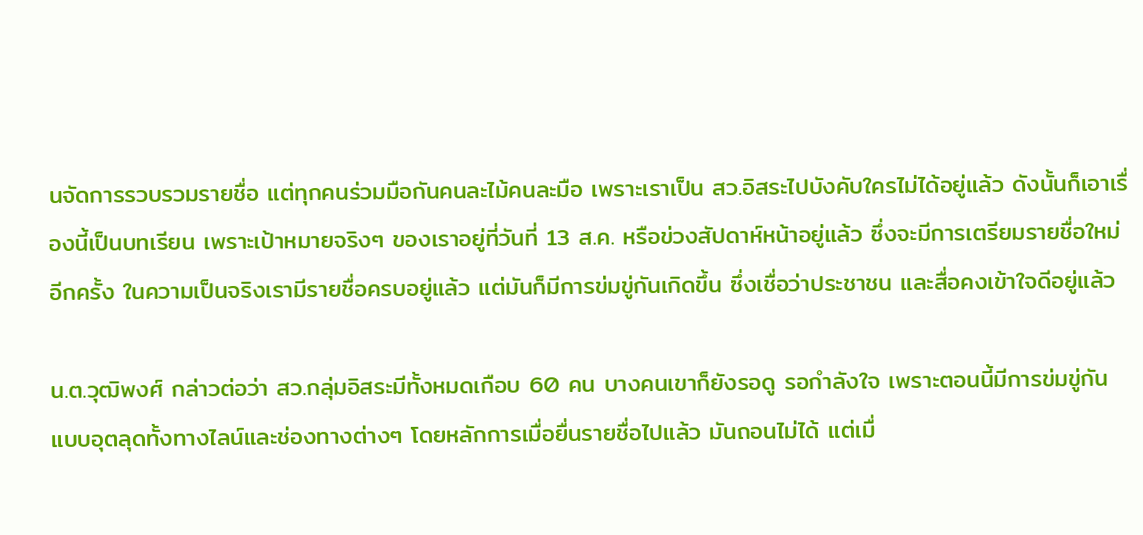นจัดการรวบรวมรายชื่อ แต่ทุกคนร่วมมือกันคนละไม้คนละมือ เพราะเราเป็น สว.อิสระไปบังคับใครไม่ได้อยู่แล้ว ดังนั้นก็เอาเรื่องนี้เป็นบทเรียน เพราะเป้าหมายจริงๆ ของเราอยู่ที่วันที่ 13 ส.ค. หรือข่วงสัปดาห์หน้าอยู่แล้ว ซึ่งจะมีการเตรียมรายชื่อใหม่อีกครั้ง ในความเป็นจริงเรามีรายชื่อครบอยู่แล้ว แต่มันก็มีการข่มขู่กันเกิดขึ้น ซึ่งเชื่อว่าประชาชน และสื่อคงเข้าใจดีอยู่แล้ว

น.ต.วุฒิพงศ์ กล่าวต่อว่า สว.กลุ่มอิสระมีทั้งหมดเกือบ 60 คน บางคนเขาก็ยังรอดู รอกำลังใจ เพราะตอนนี้มีการข่มขู่กันแบบอุตลุดทั้งทางไลน์และช่องทางต่างๆ โดยหลักการเมื่อยื่นรายชื่อไปแล้ว มันถอนไม่ได้ แต่เมื่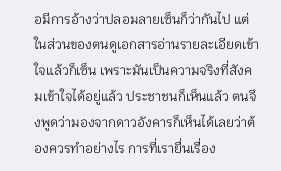อมีการอ้างว่าปลอมลายเซ็นก็ว่ากันไป แต่ในส่วนของตนดูเอกสารอ่านรายละเอียดเข้าใจแล้วก็เซ็น เพราะมันเป็นความจริงที่สังคมเข้าใจได้อยู่แล้ว ประชาชนก็เห็นแล้ว ตนจึงพูดว่ามองจากดาวอังคารก็เห็นได้เลยว่าต้องควรทำอย่างไร การที่เรายื่นเรื่อง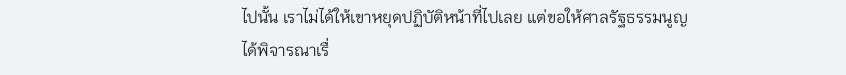ไปนั้น เราไม่ได้ให้เขาหยุดปฏิบัติหน้าที่ไปเลย แต่ขอให้ศาลรัฐธรรมนูญได้พิจารณาเรื่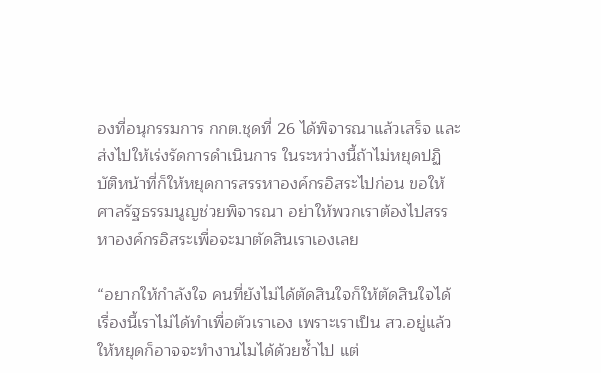องที่อนุกรรมการ กกต.ชุดที่ 26 ได้พิจารณาแล้วเสร็จ และส่งไปให้เร่งรัดการดำเนินการ ในระหว่างนี้ถ้าไม่หยุดปฏิบัติหน้าที่ก็ให้หยุดการสรรหาองค์กรอิสระไปก่อน ขอให้ศาลรัฐธรรมนูญช่วยพิจารณา อย่าให้พวกเราต้องไปสรรหาองค์กรอิสระเพื่อจะมาตัดสินเราเองเลย

“อยากให้กำลังใจ คนที่ยังไม่ได้ตัดสินใจก็ให้ตัดสินใจได้ เรื่องนี้เราไม่ได้ทำเพื่อตัวเราเอง เพราะเราเป็น สว.อยู่แล้ว ให้หยุดก็อาจจะทำงานไมได้ด้วยซ้ำไป แต่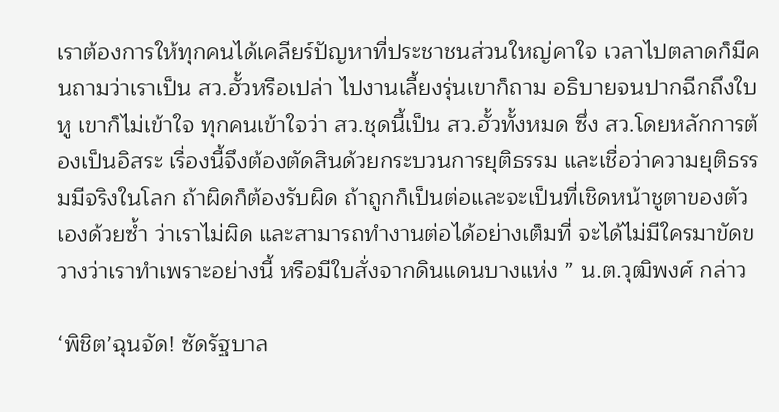เราต้องการให้ทุกคนได้เคลียร์ปัญหาที่ประชาชนส่วนใหญ่คาใจ เวลาไปตลาดก็มีคนถามว่าเราเป็น สว.ฮั้วหรือเปล่า ไปงานเลี้ยงรุ่นเขาก็ถาม อธิบายจนปากฉีกถึงใบหู เขาก็ไม่เข้าใจ ทุกคนเข้าใจว่า สว.ชุดนี้เป็น สว.ฮั้วทั้งหมด ซึ่ง สว.โดยหลักการต้องเป็นอิสระ เรื่องนี้จึงต้องตัดสินด้วยกระบวนการยุติธรรม และเชื่อว่าความยุติธรรมมีจริงในโลก ถ้าผิดก็ต้องรับผิด ถ้าถูกก็เป็นต่อและจะเป็นที่เชิดหน้าชูตาของตัวเองด้วยซ้ำ ว่าเราไม่ผิด และสามารถทำงานต่อได้อย่างเต็มที่ จะได้ไม่มีใครมาขัดขวางว่าเราทำเพราะอย่างนี้ หรือมีใบสั่งจากดินแดนบางแห่ง ” น.ต.วุฒิพงศ์ กล่าว

‘พิชิต’ฉุนจัด! ซัดรัฐบาล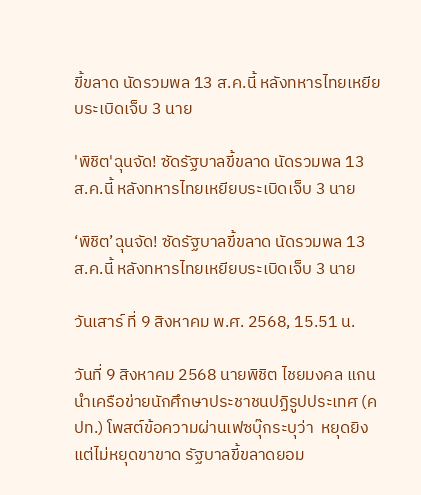ขี้ขลาด นัดรวมพล 13 ส.ค.นี้ หลังทหารไทยเหยียบระเบิดเจ็บ 3 นาย

'พิชิต'ฉุนจัด! ซัดรัฐบาลขี้ขลาด นัดรวมพล 13 ส.ค.นี้ หลังทหารไทยเหยียบระเบิดเจ็บ 3 นาย

‘พิชิต’ฉุนจัด! ซัดรัฐบาลขี้ขลาด นัดรวมพล 13 ส.ค.นี้ หลังทหารไทยเหยียบระเบิดเจ็บ 3 นาย

วันเสาร์ ที่ 9 สิงหาคม พ.ศ. 2568, 15.51 น.

วันที่ 9 สิงหาคม 2568 นายพิชิต ไชยมงคล แกนนำเครือข่ายนักศึกษาประชาชนปฏิรูปประเทศ (คปท.) โพสต์ข้อความผ่านเฟซบุ๊กระบุว่า  หยุดยิง แต่ไม่หยุดขาขาด รัฐบาลขี้ขลาดยอม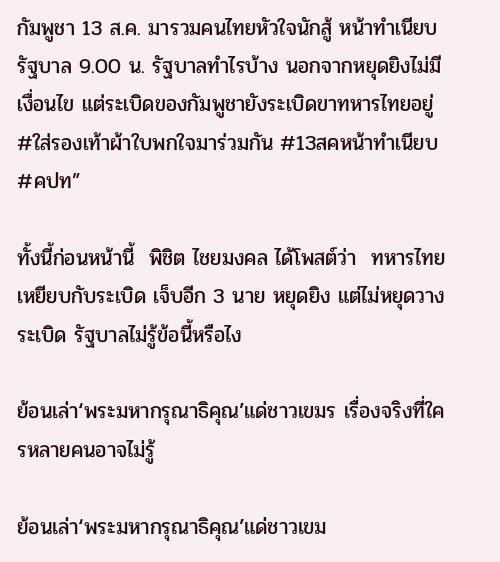กัมพูชา 13 ส.ค. มารวมคนไทยหัวใจนักสู้ หน้าทำเนียบรัฐบาล 9.00 น. รัฐบาลทำไรบ้าง นอกจากหยุดยิงไม่มีเงื่อนไข แต่ระเบิดของกัมพูชายังระเบิดขาทหารไทยอยู่ #ใส่รองเท้าผ้าใบพกใจมาร่วมกัน #13สคหน้าทำเนียบ #คปท”

ทั้งนี้ก่อนหน้านี้  พิชิต ไชยมงคล ได้โพสต์ว่า  ทหารไทยเหยียบกับระเบิด เจ็บอีก 3 นาย หยุดยิง แต่ไม่หยุดวางระเบิด รัฐบาลไม่รู้ข้อนี้หรือไง

ย้อนเล่า‘พระมหากรุณาธิคุณ’แด่ชาวเขมร เรื่องจริงที่ใครหลายคนอาจไม่รู้

ย้อนเล่า‘พระมหากรุณาธิคุณ’แด่ชาวเขม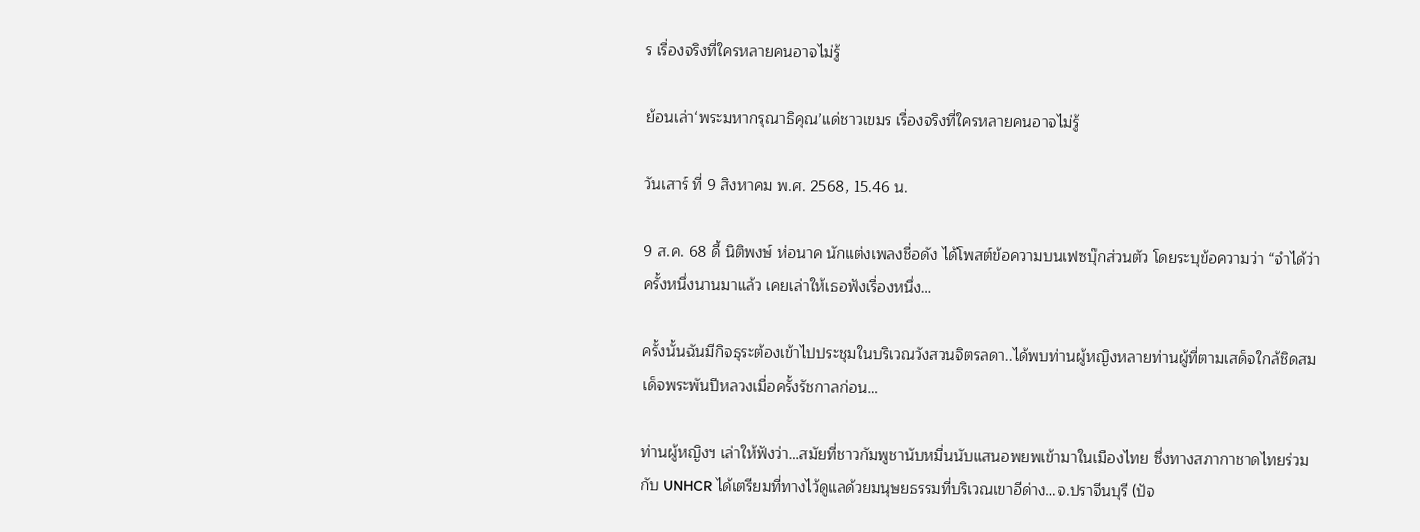ร เรื่องจริงที่ใครหลายคนอาจไม่รู้

ย้อนเล่า‘พระมหากรุณาธิคุณ’แด่ชาวเขมร เรื่องจริงที่ใครหลายคนอาจไม่รู้

วันเสาร์ ที่ 9 สิงหาคม พ.ศ. 2568, 15.46 น.

9 ส.ค. 68 ดี้ นิติพงษ์ ห่อนาค นักแต่งเพลงชื่อดัง ได้โพสต์ข้อความบนเฟซบุ๊กส่วนตัว โดยระบุข้อความว่า “จำได้ว่า ครั้งหนึ่งนานมาแล้ว เคยเล่าให้เธอฟังเรื่องหนึ่ง…

ครั้งนั้นฉันมีกิจธุระต้องเข้าไปประชุมในบริเวณวังสวนจิตรลดา..ได้พบท่านผู้หญิงหลายท่านผู้ที่ตามเสด็จใกล้ชิดสมเด็จพระพันปีหลวงเมื่อครั้งรัชกาลก่อน…

ท่านผู้หญิงฯ เล่าให้ฟังว่า…สมัยที่ชาวกัมพูชานับหมื่นนับแสนอพยพเข้ามาในเมืองไทย ซึ่งทางสภากาชาดไทยร่วมกับ UNHCR ได้เตรียมที่ทางไว้ดูแลด้วยมนุษยธรรมที่บริเวณเขาอีด่าง…จ.ปราจีนบุรี (ปัจ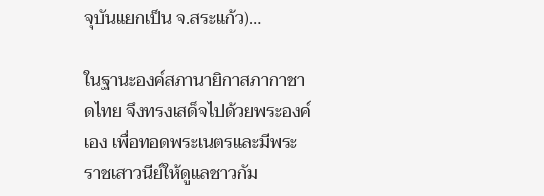จุบันแยกเป็น จ.สระแก้ว)…

ในฐานะองค์สภานายิกาสภากาชาดไทย จึงทรงเสด็จไปด้วยพระองค์เอง เพื่อทอดพระเนตรและมีพระราชเสาวนีย์ให้ดูแลชาวกัม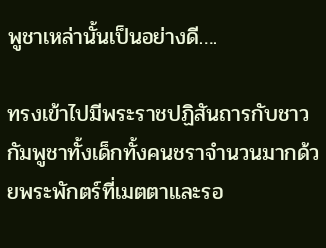พูชาเหล่านั้นเป็นอย่างดี….

ทรงเข้าไปมีพระราชปฏิสันถารกับชาวกัมพูชาทั้งเด็กทั้งคนชราจำนวนมากด้วยพระพักตร์ที่เมตตาและรอ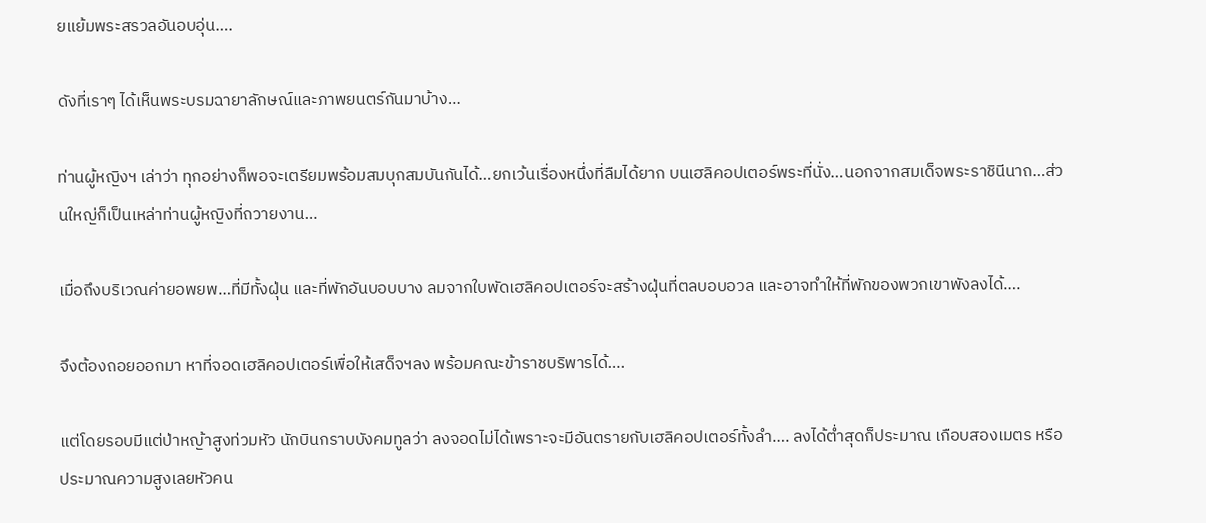ยแย้มพระสรวลอันอบอุ่น….

ดังที่เราๆ ได้เห็นพระบรมฉายาลักษณ์และภาพยนตร์กันมาบ้าง…

ท่านผู้หญิงฯ เล่าว่า ทุกอย่างก็พอจะเตรียมพร้อมสมบุกสมบันกันได้…ยกเว้นเรื่องหนึ่งที่ลืมได้ยาก บนเฮลิคอปเตอร์พระที่นั่ง…นอกจากสมเด็จพระราชินีนาถ…ส่วนใหญ่ก็เป็นเหล่าท่านผู้หญิงที่ถวายงาน…

เมื่อถึงบริเวณค่ายอพยพ…ที่มีทั้งฝุ่น และที่พักอันบอบบาง ลมจากใบพัดเฮลิคอปเตอร์จะสร้างฝุ่นที่ตลบอบอวล และอาจทำให้ที่พักของพวกเขาพังลงได้….

จึงต้องถอยออกมา หาที่จอดเฮลิคอปเตอร์เพื่อให้เสด็จฯลง พร้อมคณะข้าราชบริพารได้….

แต่โดยรอบมีแต่ป่าหญ้าสูงท่วมหัว นักบินกราบบังคมทูลว่า ลงจอดไม่ได้เพราะจะมีอันตรายกับเฮลิคอปเตอร์ทั้งลำ…. ลงได้ต่ำสุดก็ประมาณ เกือบสองเมตร หรือประมาณความสูงเลยหัวคน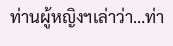ท่านผู้หญิงฯเล่าว่า…ท่า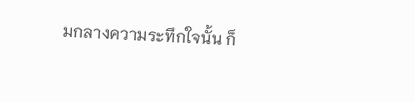มกลางความระทึกใจนั้น ก็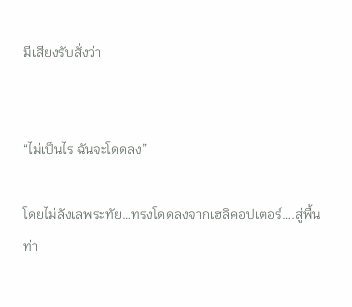มีเสียงรับสั่งว่า


“ไม่เป็นไร ฉันจะโดดลง”

โดยไม่ลังเลพระทัย…ทรงโดดลงจากเฮลิคอปเตอร์….สู่พื้น
ท่า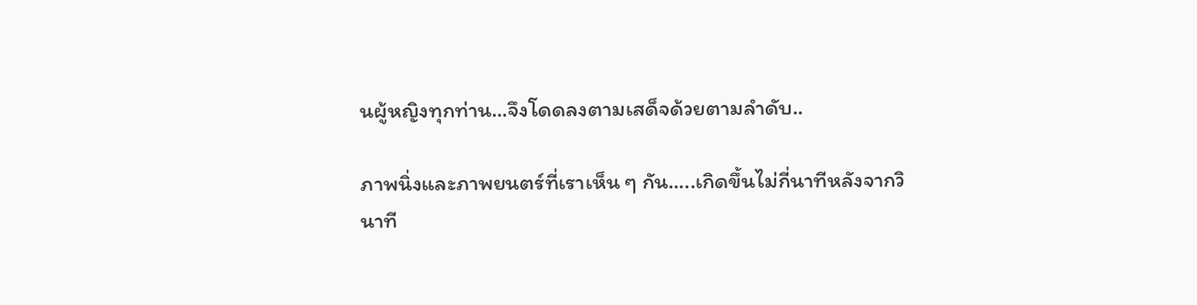นผู้หญิงทุกท่าน…จึงโดดลงตามเสด็จด้วยตามลำดับ..

ภาพนิ่งและภาพยนตร์ที่เราเห็น ๆ กัน…..เกิดขึ้นไม่กี่นาทีหลังจากวินาที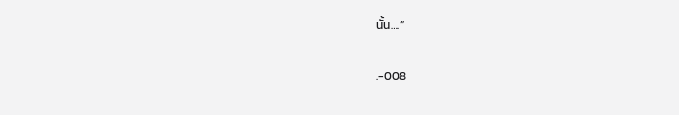นั้น….”

.-008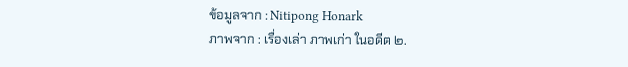ข้อมูลจาก : Nitipong Honark
ภาพจาก : เรื่องเล่า ภาพเก่า ในอดีต ๒.